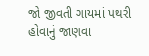જો જીવતી ગાયમાં પથરી હોવાનું જાણવા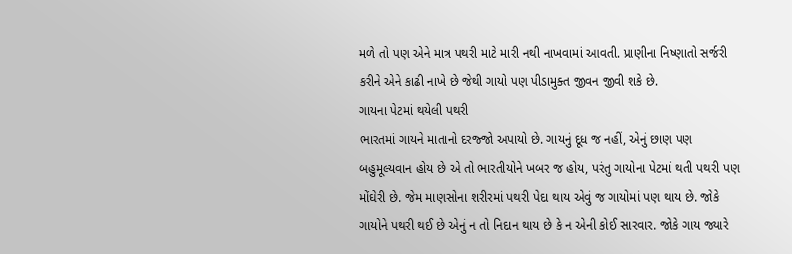મળે તો પણ એને માત્ર પથરી માટે મારી નથી નાખવામાં આવતી. પ્રાણીના નિષ્ણાતો સર્જરી કરીને એને કાઢી નાખે છે જેથી ગાયો પણ પીડામુક્ત જીવન જીવી શકે છે.
ગાયના પેટમાં થયેલી પથરી
ભારતમાં ગાયને માતાનો દરજ્જો અપાયો છે. ગાયનું દૂધ જ નહીં, એનું છાણ પણ બહુમૂલ્યવાન હોય છે એ તો ભારતીયોને ખબર જ હોય, પરંતુ ગાયોના પેટમાં થતી પથરી પણ મોંઘેરી છે. જેમ માણસોના શરીરમાં પથરી પેદા થાય એવું જ ગાયોમાં પણ થાય છે. જોકે ગાયોને પથરી થઈ છે એનું ન તો નિદાન થાય છે કે ન એની કોઈ સારવાર. જોકે ગાય જ્યારે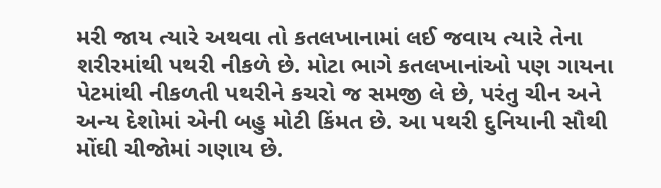મરી જાય ત્યારે અથવા તો કતલખાનામાં લઈ જવાય ત્યારે તેના શરીરમાંથી પથરી નીકળે છે. મોટા ભાગે કતલખાનાંઓ પણ ગાયના પેટમાંથી નીકળતી પથરીને કચરો જ સમજી લે છે, પરંતુ ચીન અને અન્ય દેશોમાં એની બહુ મોટી કિંમત છે. આ પથરી દુનિયાની સૌથી મોંઘી ચીજોમાં ગણાય છે.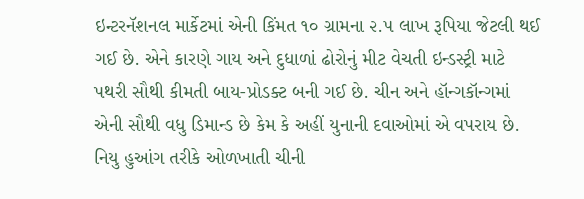ઇન્ટરનૅશનલ માર્કેટમાં એની કિંમત ૧૦ ગ્રામના ૨.૫ લાખ રૂપિયા જેટલી થઈ ગઈ છે. એને કારણે ગાય અને દુધાળાં ઢોરોનું મીટ વેચતી ઇન્ડસ્ટ્રી માટે પથરી સૌથી કીમતી બાય-પ્રોડક્ટ બની ગઈ છે. ચીન અને હૉન્ગકૉન્ગમાં એની સૌથી વધુ ડિમાન્ડ છે કેમ કે અહીં યુનાની દવાઓમાં એ વપરાય છે. નિયુ હુઆંગ તરીકે ઓળખાતી ચીની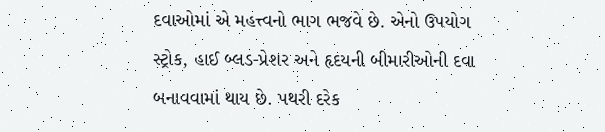દવાઓમાં એ મહત્ત્વનો ભાગ ભજવે છે. એનો ઉપયોગ સ્ટ્રોક, હાઈ બ્લડ-પ્રેશર અને હૃદયની બીમારીઓની દવા બનાવવામાં થાય છે. પથરી દરેક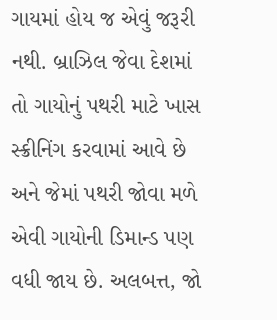ગાયમાં હોય જ એવું જરૂરી નથી. બ્રાઝિલ જેવા દેશમાં તો ગાયોનું પથરી માટે ખાસ સ્ક્રીનિંગ કરવામાં આવે છે અને જેમાં પથરી જોવા મળે એવી ગાયોની ડિમાન્ડ પણ વધી જાય છે. અલબત્ત, જો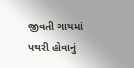જીવતી ગાયમાં પથરી હોવાનું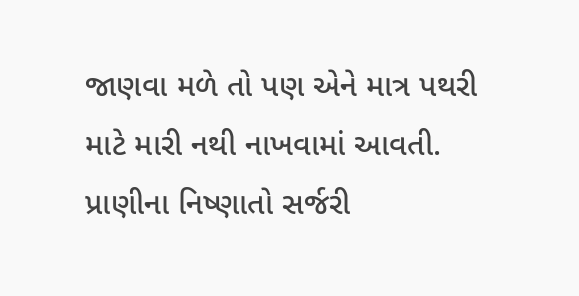જાણવા મળે તો પણ એને માત્ર પથરી માટે મારી નથી નાખવામાં આવતી. પ્રાણીના નિષ્ણાતો સર્જરી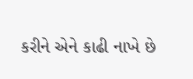કરીને એને કાઢી નાખે છે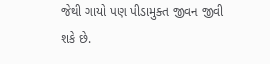જેથી ગાયો પણ પીડામુક્ત જીવન જીવી શકે છે.